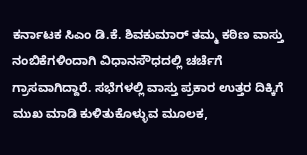ಕರ್ನಾಟಕ ಸಿಎಂ ಡಿ.ಕೆ. ಶಿವಕುಮಾರ್ ತಮ್ಮ ಕಠಿಣ ವಾಸ್ತು ನಂಬಿಕೆಗಳಿಂದಾಗಿ ವಿಧಾನಸೌಧದಲ್ಲಿ ಚರ್ಚೆಗೆ ಗ್ರಾಸವಾಗಿದ್ದಾರೆ. ಸಭೆಗಳಲ್ಲಿ ವಾಸ್ತು ಪ್ರಕಾರ ಉತ್ತರ ದಿಕ್ಕಿಗೆ ಮುಖ ಮಾಡಿ ಕುಳಿತುಕೊಳ್ಳುವ ಮೂಲಕ,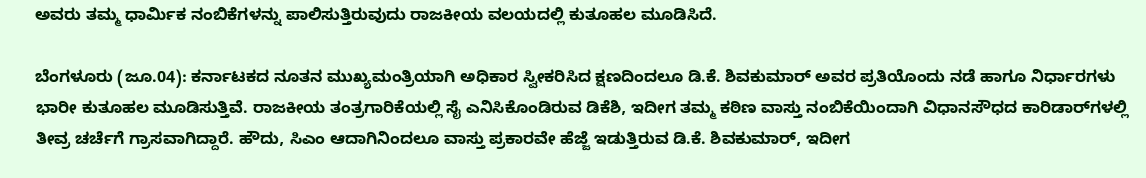ಅವರು ತಮ್ಮ ಧಾರ್ಮಿಕ ನಂಬಿಕೆಗಳನ್ನು ಪಾಲಿಸುತ್ತಿರುವುದು ರಾಜಕೀಯ ವಲಯದಲ್ಲಿ ಕುತೂಹಲ ಮೂಡಿಸಿದೆ.

ಬೆಂಗಳೂರು (ಜೂ.04): ಕರ್ನಾಟಕದ ನೂತನ ಮುಖ್ಯಮಂತ್ರಿಯಾಗಿ ಅಧಿಕಾರ ಸ್ವೀಕರಿಸಿದ ಕ್ಷಣದಿಂದಲೂ ಡಿ.ಕೆ. ಶಿವಕುಮಾರ್ ಅವರ ಪ್ರತಿಯೊಂದು ನಡೆ ಹಾಗೂ ನಿರ್ಧಾರಗಳು ಭಾರೀ ಕುತೂಹಲ ಮೂಡಿಸುತ್ತಿವೆ. ರಾಜಕೀಯ ತಂತ್ರಗಾರಿಕೆಯಲ್ಲಿ ಸೈ ಎನಿಸಿಕೊಂಡಿರುವ ಡಿಕೆಶಿ, ಇದೀಗ ತಮ್ಮ ಕಠಿಣ ವಾಸ್ತು ನಂಬಿಕೆಯಿಂದಾಗಿ ವಿಧಾನಸೌಧದ ಕಾರಿಡಾರ್‌ಗಳಲ್ಲಿ ತೀವ್ರ ಚರ್ಚೆಗೆ ಗ್ರಾಸವಾಗಿದ್ದಾರೆ. ಹೌದು, ಸಿಎಂ ಆದಾಗಿನಿಂದಲೂ ವಾಸ್ತು ಪ್ರಕಾರವೇ ಹೆಜ್ಜೆ ಇಡುತ್ತಿರುವ ಡಿ.ಕೆ. ಶಿವಕುಮಾರ್, ಇದೀಗ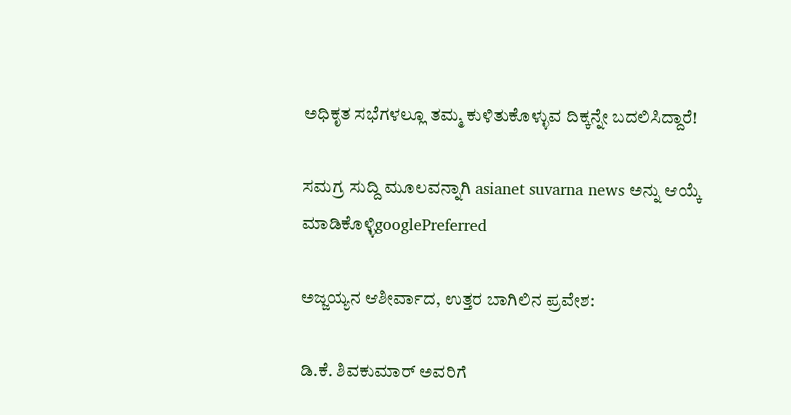ಅಧಿಕೃತ ಸಭೆಗಳಲ್ಲೂ ತಮ್ಮ ಕುಳಿತುಕೊಳ್ಳುವ ದಿಕ್ಕನ್ನೇ ಬದಲಿಸಿದ್ದಾರೆ!

ಸಮಗ್ರ ಸುದ್ದಿ ಮೂಲವನ್ನಾಗಿ asianet suvarna news ಅನ್ನು ಆಯ್ಕೆ ಮಾಡಿಕೊಳ್ಳಿgooglePreferred

ಅಜ್ಜಯ್ಯನ ಆಶೀರ್ವಾದ, ಉತ್ತರ ಬಾಗಿಲಿನ ಪ್ರವೇಶ:

ಡಿ.ಕೆ. ಶಿವಕುಮಾರ್ ಅವರಿಗೆ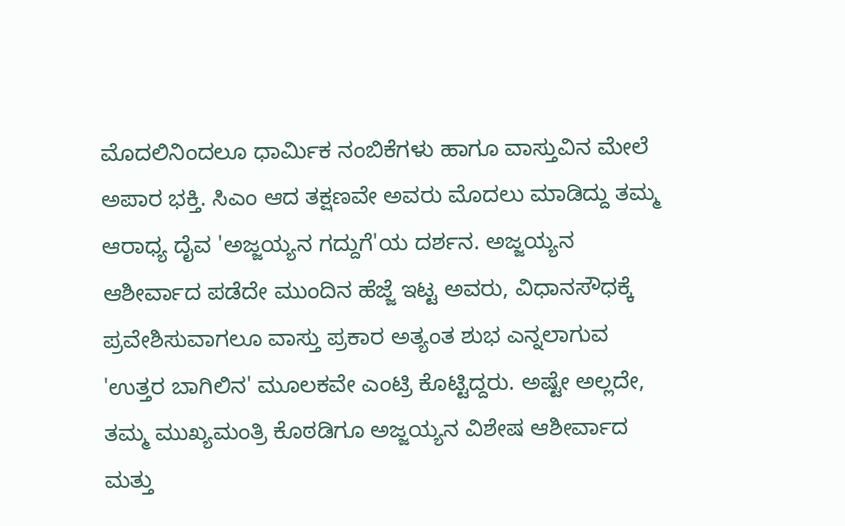ಮೊದಲಿನಿಂದಲೂ ಧಾರ್ಮಿಕ ನಂಬಿಕೆಗಳು ಹಾಗೂ ವಾಸ್ತುವಿನ ಮೇಲೆ ಅಪಾರ ಭಕ್ತಿ. ಸಿಎಂ ಆದ ತಕ್ಷಣವೇ ಅವರು ಮೊದಲು ಮಾಡಿದ್ದು ತಮ್ಮ ಆರಾಧ್ಯ ದೈವ 'ಅಜ್ಜಯ್ಯನ ಗದ್ದುಗೆ'ಯ ದರ್ಶನ. ಅಜ್ಜಯ್ಯನ ಆಶೀರ್ವಾದ ಪಡೆದೇ ಮುಂದಿನ ಹೆಜ್ಜೆ ಇಟ್ಟ ಅವರು, ವಿಧಾನಸೌಧಕ್ಕೆ ಪ್ರವೇಶಿಸುವಾಗಲೂ ವಾಸ್ತು ಪ್ರಕಾರ ಅತ್ಯಂತ ಶುಭ ಎನ್ನಲಾಗುವ 'ಉತ್ತರ ಬಾಗಿಲಿನ' ಮೂಲಕವೇ ಎಂಟ್ರಿ ಕೊಟ್ಟಿದ್ದರು. ಅಷ್ಟೇ ಅಲ್ಲದೇ, ತಮ್ಮ ಮುಖ್ಯಮಂತ್ರಿ ಕೊಠಡಿಗೂ ಅಜ್ಜಯ್ಯನ ವಿಶೇಷ ಆಶೀರ್ವಾದ ಮತ್ತು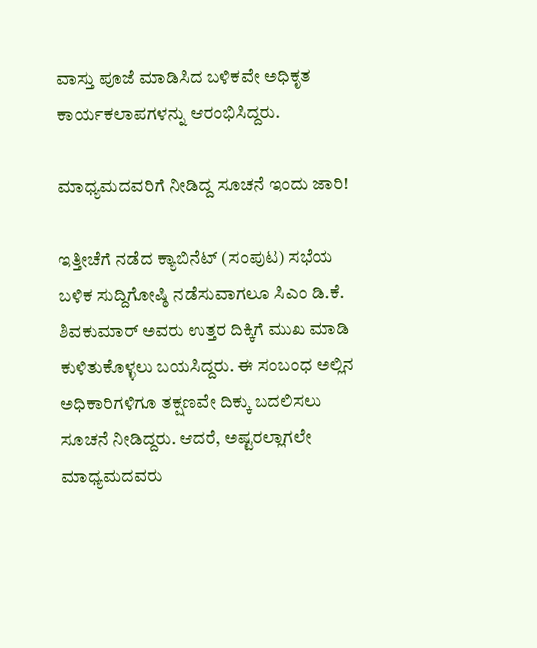ವಾಸ್ತು ಪೂಜೆ ಮಾಡಿಸಿದ ಬಳಿಕವೇ ಅಧಿಕೃತ ಕಾರ್ಯಕಲಾಪಗಳನ್ನು ಆರಂಭಿಸಿದ್ದರು.

ಮಾಧ್ಯಮದವರಿಗೆ ನೀಡಿದ್ದ ಸೂಚನೆ ಇಂದು ಜಾರಿ!

ಇತ್ತೀಚೆಗೆ ನಡೆದ ಕ್ಯಾಬಿನೆಟ್ (ಸಂಪುಟ) ಸಭೆಯ ಬಳಿಕ ಸುದ್ದಿಗೋಷ್ಠಿ ನಡೆಸುವಾಗಲೂ ಸಿಎಂ ಡಿ.ಕೆ. ಶಿವಕುಮಾರ್ ಅವರು ಉತ್ತರ ದಿಕ್ಕಿಗೆ ಮುಖ ಮಾಡಿ ಕುಳಿತುಕೊಳ್ಳಲು ಬಯಸಿದ್ದರು. ಈ ಸಂಬಂಧ ಅಲ್ಲಿನ ಅಧಿಕಾರಿಗಳಿಗೂ ತಕ್ಷಣವೇ ದಿಕ್ಕು ಬದಲಿಸಲು ಸೂಚನೆ ನೀಡಿದ್ದರು. ಆದರೆ, ಅಷ್ಟರಲ್ಲಾಗಲೇ ಮಾಧ್ಯಮದವರು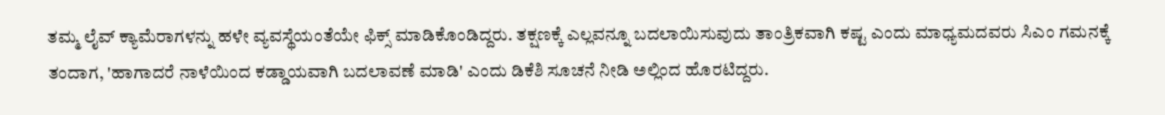ತಮ್ಮ ಲೈವ್ ಕ್ಯಾಮೆರಾಗಳನ್ನು ಹಳೇ ವ್ಯವಸ್ಥೆಯಂತೆಯೇ ಫಿಕ್ಸ್ ಮಾಡಿಕೊಂಡಿದ್ದರು. ತಕ್ಷಣಕ್ಕೆ ಎಲ್ಲವನ್ನೂ ಬದಲಾಯಿಸುವುದು ತಾಂತ್ರಿಕವಾಗಿ ಕಷ್ಟ ಎಂದು ಮಾಧ್ಯಮದವರು ಸಿಎಂ ಗಮನಕ್ಕೆ ತಂದಾಗ, 'ಹಾಗಾದರೆ ನಾಳೆಯಿಂದ ಕಡ್ಡಾಯವಾಗಿ ಬದಲಾವಣೆ ಮಾಡಿ' ಎಂದು ಡಿಕೆಶಿ ಸೂಚನೆ ನೀಡಿ ಅಲ್ಲಿಂದ ಹೊರಟಿದ್ದರು.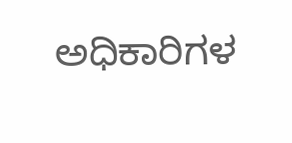ಅಧಿಕಾರಿಗಳ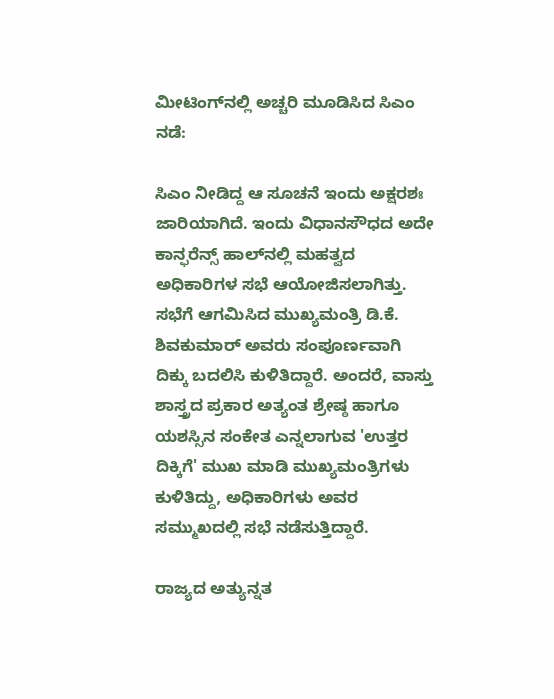ಮೀಟಿಂಗ್‌ನಲ್ಲಿ ಅಚ್ಚರಿ ಮೂಡಿಸಿದ ಸಿಎಂ ನಡೆ:

ಸಿಎಂ ನೀಡಿದ್ದ ಆ ಸೂಚನೆ ಇಂದು ಅಕ್ಷರಶಃ ಜಾರಿಯಾಗಿದೆ. ಇಂದು ವಿಧಾನಸೌಧದ ಅದೇ ಕಾನ್ಫರೆನ್ಸ್ ಹಾಲ್‌ನಲ್ಲಿ ಮಹತ್ವದ ಅಧಿಕಾರಿಗಳ ಸಭೆ ಆಯೋಜಿಸಲಾಗಿತ್ತು. ಸಭೆಗೆ ಆಗಮಿಸಿದ ಮುಖ್ಯಮಂತ್ರಿ ಡಿ.ಕೆ. ಶಿವಕುಮಾರ್ ಅವರು ಸಂಪೂರ್ಣವಾಗಿ ದಿಕ್ಕು ಬದಲಿಸಿ ಕುಳಿತಿದ್ದಾರೆ. ಅಂದರೆ, ವಾಸ್ತು ಶಾಸ್ತ್ರದ ಪ್ರಕಾರ ಅತ್ಯಂತ ಶ್ರೇಷ್ಠ ಹಾಗೂ ಯಶಸ್ಸಿನ ಸಂಕೇತ ಎನ್ನಲಾಗುವ 'ಉತ್ತರ ದಿಕ್ಕಿಗೆ' ಮುಖ ಮಾಡಿ ಮುಖ್ಯಮಂತ್ರಿಗಳು ಕುಳಿತಿದ್ದು, ಅಧಿಕಾರಿಗಳು ಅವರ ಸಮ್ಮುಖದಲ್ಲಿ ಸಭೆ ನಡೆಸುತ್ತಿದ್ದಾರೆ.

ರಾಜ್ಯದ ಅತ್ಯುನ್ನತ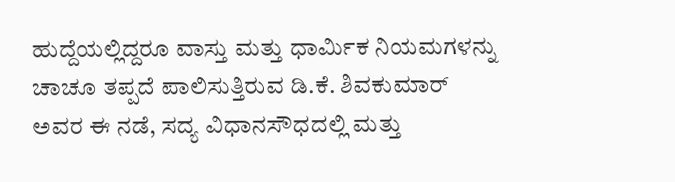ಹುದ್ದೆಯಲ್ಲಿದ್ದರೂ ವಾಸ್ತು ಮತ್ತು ಧಾರ್ಮಿಕ ನಿಯಮಗಳನ್ನು ಚಾಚೂ ತಪ್ಪದೆ ಪಾಲಿಸುತ್ತಿರುವ ಡಿ.ಕೆ. ಶಿವಕುಮಾರ್ ಅವರ ಈ ನಡೆ, ಸದ್ಯ ವಿಧಾನಸೌಧದಲ್ಲಿ ಮತ್ತು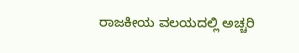ರಾಜಕೀಯ ವಲಯದಲ್ಲಿ ಅಚ್ಚರಿ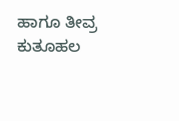ಹಾಗೂ ತೀವ್ರ ಕುತೂಹಲ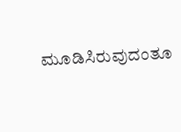ಮೂಡಿಸಿರುವುದಂತೂ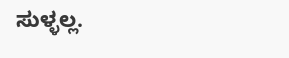ಸುಳ್ಳಲ್ಲ.